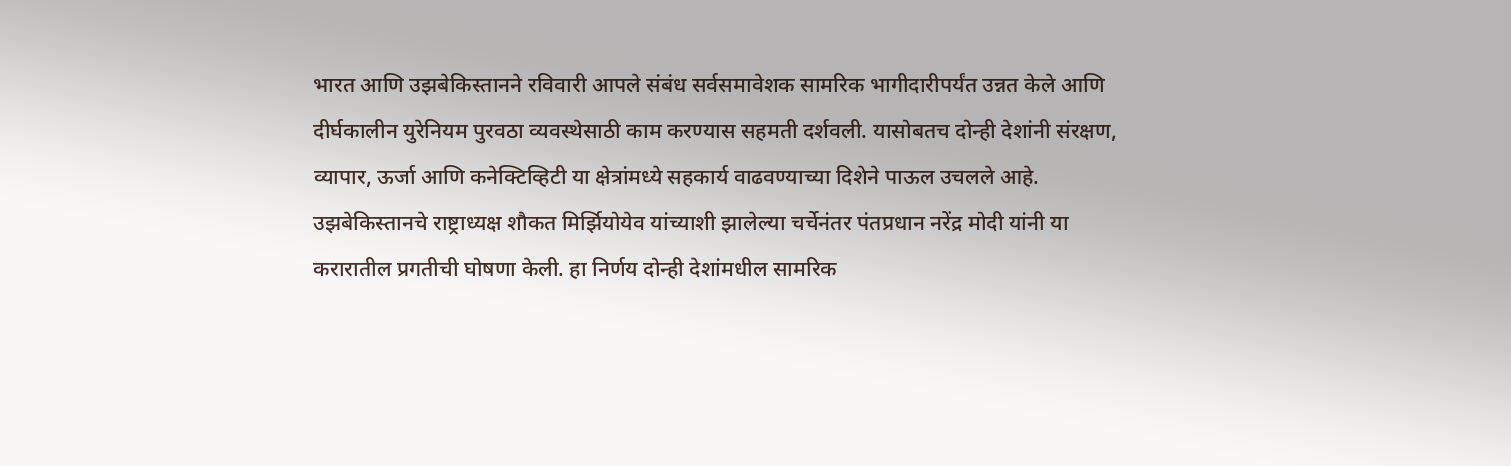भारत आणि उझबेकिस्तानने रविवारी आपले संबंध सर्वसमावेशक सामरिक भागीदारीपर्यंत उन्नत केले आणि दीर्घकालीन युरेनियम पुरवठा व्यवस्थेसाठी काम करण्यास सहमती दर्शवली. यासोबतच दोन्ही देशांनी संरक्षण, व्यापार, ऊर्जा आणि कनेक्टिव्हिटी या क्षेत्रांमध्ये सहकार्य वाढवण्याच्या दिशेने पाऊल उचलले आहे.
उझबेकिस्तानचे राष्ट्राध्यक्ष शौकत मिर्झियोयेव यांच्याशी झालेल्या चर्चेनंतर पंतप्रधान नरेंद्र मोदी यांनी या करारातील प्रगतीची घोषणा केली. हा निर्णय दोन्ही देशांमधील सामरिक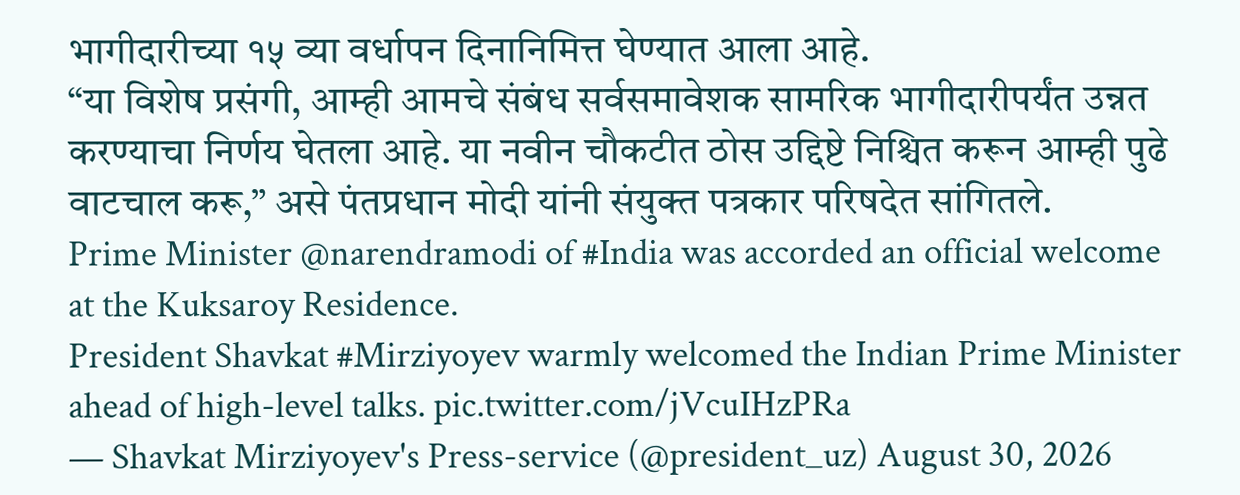भागीदारीच्या १५ व्या वर्धापन दिनानिमित्त घेण्यात आला आहे.
“या विशेष प्रसंगी, आम्ही आमचे संबंध सर्वसमावेशक सामरिक भागीदारीपर्यंत उन्नत करण्याचा निर्णय घेतला आहे. या नवीन चौकटीत ठोस उद्दिष्टे निश्चित करून आम्ही पुढे वाटचाल करू,” असे पंतप्रधान मोदी यांनी संयुक्त पत्रकार परिषदेत सांगितले.
Prime Minister @narendramodi of #India was accorded an official welcome at the Kuksaroy Residence.
President Shavkat #Mirziyoyev warmly welcomed the Indian Prime Minister ahead of high-level talks. pic.twitter.com/jVcuIHzPRa
— Shavkat Mirziyoyev's Press-service (@president_uz) August 30, 2026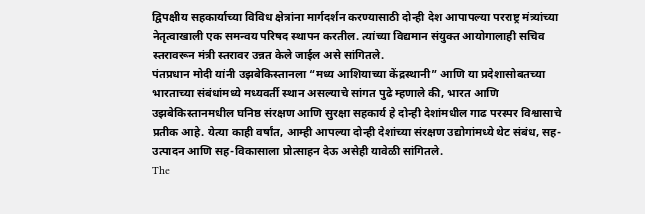द्विपक्षीय सहकार्याच्या विविध क्षेत्रांना मार्गदर्शन करण्यासाठी दोन्ही देश आपापल्या परराष्ट्र मंत्र्यांच्या नेतृत्वाखाली एक समन्वय परिषद स्थापन करतील. त्यांच्या विद्यमान संयुक्त आयोगालाही सचिव स्तरावरून मंत्री स्तरावर उन्नत केले जाईल असे सांगितले.
पंतप्रधान मोदी यांनी उझबेकिस्तानला “मध्य आशियाच्या केंद्रस्थानी” आणि या प्रदेशासोबतच्या भारताच्या संबंधांमध्ये मध्यवर्ती स्थान असल्याचे सांगत पुढे म्हणाले की, भारत आणि उझबेकिस्तानमधील घनिष्ठ संरक्षण आणि सुरक्षा सहकार्य हे दोन्ही देशांमधील गाढ परस्पर विश्वासाचे प्रतीक आहे. येत्या काही वर्षांत, आम्ही आपल्या दोन्ही देशांच्या संरक्षण उद्योगांमध्ये थेट संबंध, सह-उत्पादन आणि सह-विकासाला प्रोत्साहन देऊ असेही यावेळी सांगितले.
The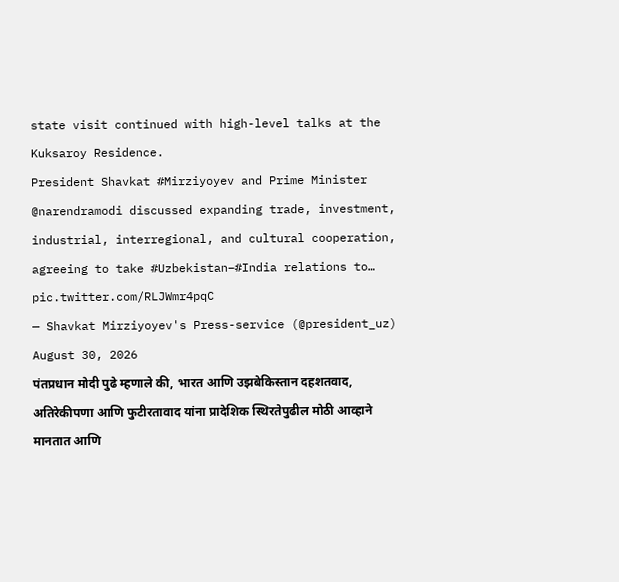state visit continued with high-level talks at the Kuksaroy Residence.
President Shavkat #Mirziyoyev and Prime Minister @narendramodi discussed expanding trade, investment, industrial, interregional, and cultural cooperation, agreeing to take #Uzbekistan–#India relations to… pic.twitter.com/RLJWmr4pqC
— Shavkat Mirziyoyev's Press-service (@president_uz) August 30, 2026
पंतप्रधान मोदी पुढे म्हणाले की, भारत आणि उझबेकिस्तान दहशतवाद, अतिरेकीपणा आणि फुटीरतावाद यांना प्रादेशिक स्थिरतेपुढील मोठी आव्हाने मानतात आणि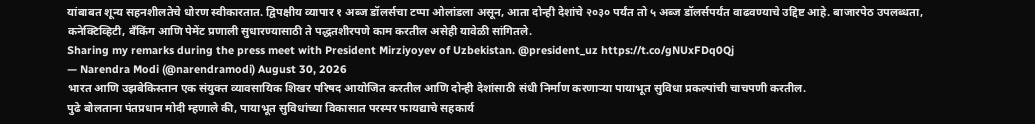यांबाबत शून्य सहनशीलतेचे धोरण स्वीकारतात. द्विपक्षीय व्यापार १ अब्ज डॉलर्सचा टप्पा ओलांडला असून, आता दोन्ही देशांचे २०३० पर्यंत तो ५ अब्ज डॉलर्सपर्यंत वाढवण्याचे उद्दिष्ट आहे. बाजारपेठ उपलब्धता, कनेक्टिव्हिटी, बँकिंग आणि पेमेंट प्रणाली सुधारण्यासाठी ते पद्धतशीरपणे काम करतील असेही यावेळी सांगितले.
Sharing my remarks during the press meet with President Mirziyoyev of Uzbekistan. @president_uz https://t.co/gNUxFDq0Qj
— Narendra Modi (@narendramodi) August 30, 2026
भारत आणि उझबेकिस्तान एक संयुक्त व्यावसायिक शिखर परिषद आयोजित करतील आणि दोन्ही देशांसाठी संधी निर्माण करणाऱ्या पायाभूत सुविधा प्रकल्पांची चाचपणी करतील.
पुढे बोलताना पंतप्रधान मोदी म्हणाले की, पायाभूत सुविधांच्या विकासात परस्पर फायद्याचे सहकार्य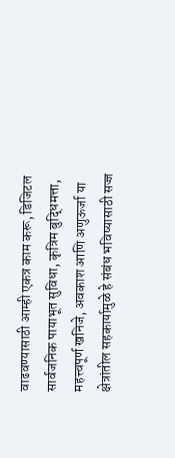वाढवण्यासाठी आम्ही एकत्र काम करू, डिजिटल सार्वजनिक पायाभूत सुविधा, कृत्रिम बुद्धिमत्ता, महत्त्वपूर्ण खनिजे, अवकाश आणि अणुऊर्जा या क्षेत्रांतील सहकार्यामुळे हे संबंध भविष्यासाठी सज्ज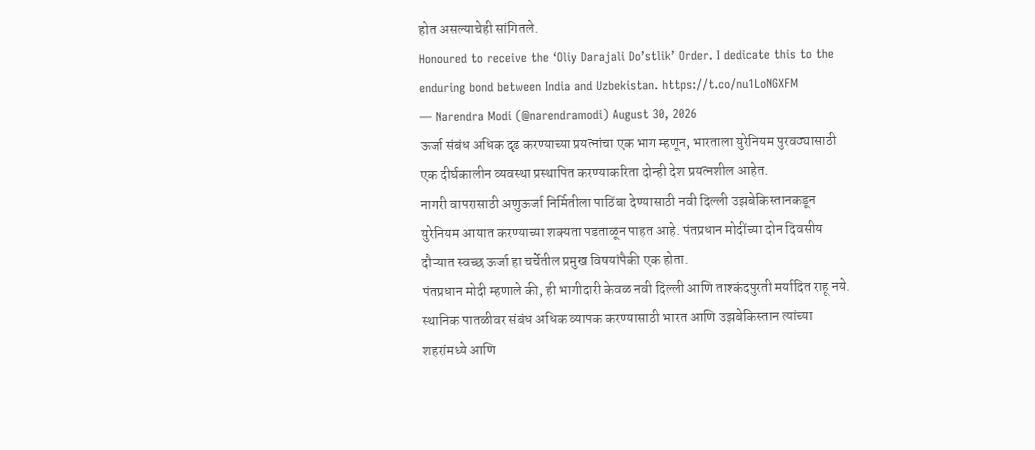होत असल्याचेही सांगितले.
Honoured to receive the ‘Oliy Darajali Do’stlik’ Order. I dedicate this to the enduring bond between India and Uzbekistan. https://t.co/nu1LoNGXFM
— Narendra Modi (@narendramodi) August 30, 2026
ऊर्जा संबंध अधिक दृढ करण्याच्या प्रयत्नांचा एक भाग म्हणून, भारताला युरेनियम पुरवठ्यासाठी एक दीर्घकालीन व्यवस्था प्रस्थापित करण्याकरिता दोन्ही देश प्रयत्नशील आहेत.
नागरी वापरासाठी अणुऊर्जा निर्मितीला पाठिंबा देण्यासाठी नवी दिल्ली उझबेकिस्तानकडून युरेनियम आयात करण्याच्या शक्यता पडताळून पाहत आहे. पंतप्रधान मोदींच्या दोन दिवसीय दौऱ्यात स्वच्छ ऊर्जा हा चर्चेतील प्रमुख विषयांपैकी एक होता.
पंतप्रधान मोदी म्हणाले की, ही भागीदारी केवळ नवी दिल्ली आणि ताश्कंदपुरती मर्यादित राहू नये. स्थानिक पातळीवर संबंध अधिक व्यापक करण्यासाठी भारत आणि उझबेकिस्तान त्यांच्या शहरांमध्ये आणि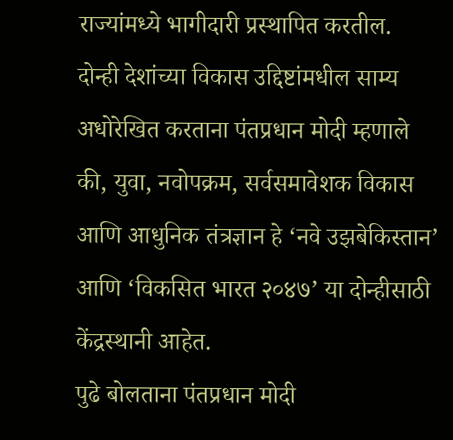राज्यांमध्ये भागीदारी प्रस्थापित करतील.
दोन्ही देशांच्या विकास उद्दिष्टांमधील साम्य अधोरेखित करताना पंतप्रधान मोदी म्हणाले की, युवा, नवोपक्रम, सर्वसमावेशक विकास आणि आधुनिक तंत्रज्ञान हे ‘नवे उझबेकिस्तान’ आणि ‘विकसित भारत २०४७’ या दोन्हीसाठी केंद्रस्थानी आहेत.
पुढे बोलताना पंतप्रधान मोदी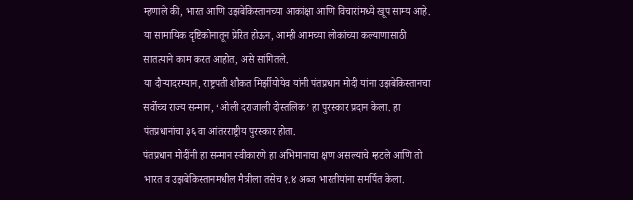म्हणाले की, भारत आणि उझबेकिस्तानच्या आकांक्षा आणि विचारांमध्ये खूप साम्य आहे. या सामायिक दृष्टिकोनातून प्रेरित होऊन, आम्ही आमच्या लोकांच्या कल्याणासाठी सातत्याने काम करत आहोत, असे सांगितले.
या दौऱ्यादरम्यान, राष्ट्रपती शौकत मिर्झीयोयेव यांनी पंतप्रधान मोदी यांना उझबेकिस्तानचा सर्वोच्च राज्य सन्मान, ‘ओली दराजाली दोस्तलिक’ हा पुरस्कार प्रदान केला. हा पंतप्रधानांचा ३६ वा आंतरराष्ट्रीय पुरस्कार होता.
पंतप्रधान मोदींनी हा सन्मान स्वीकारणे हा अभिमानाचा क्षण असल्याचे म्हटले आणि तो भारत व उझबेकिस्तानमधील मैत्रीला तसेच १.४ अब्ज भारतीयांना समर्पित केला.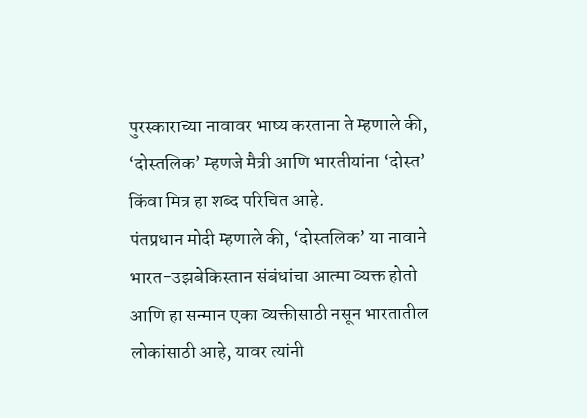पुरस्काराच्या नावावर भाष्य करताना ते म्हणाले की, ‘दोस्तलिक’ म्हणजे मैत्री आणि भारतीयांना ‘दोस्त’ किंवा मित्र हा शब्द परिचित आहे.
पंतप्रधान मोदी म्हणाले की, ‘दोस्तलिक’ या नावाने भारत-उझबेकिस्तान संबंधांचा आत्मा व्यक्त होतो आणि हा सन्मान एका व्यक्तीसाठी नसून भारतातील लोकांसाठी आहे, यावर त्यांनी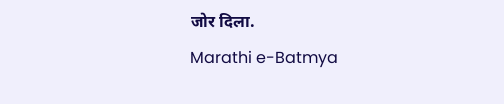जोर दिला.
Marathi e-Batmya